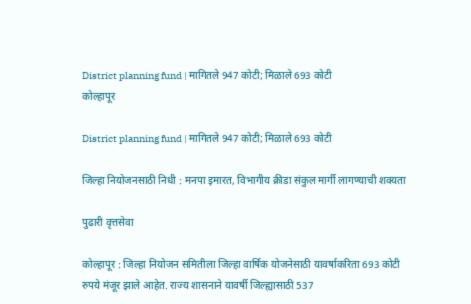District planning fund | मागितले 947 कोटी; मिळाले 693 कोटी
कोल्हापूर

District planning fund | मागितले 947 कोटी; मिळाले 693 कोटी

जिल्हा नियोजनसाठी निधी : मनपा इमारत, विभागीय क्रीडा संकुल मार्गी लागण्याची शक्यता

पुढारी वृत्तसेवा

कोल्हापूर : जिल्हा नियोजन समितीला जिल्हा वार्षिक योजनेसाठी यावर्षाकरिता 693 कोटी रुपये मंजूर झाले आहेत. राज्य शासनाने यावर्षी जिल्ह्यासाठी 537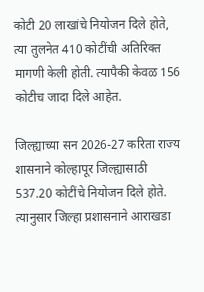कोटी 20 लाखांचे नियोजन दिले होते, त्या तुलनेत 410 कोटींची अतिरिक्त मागणी केली होती. त्यापैकी केवळ 156 कोटीच जादा दिले आहेत.

जिल्ह्याच्या सन 2026-27 करिता राज्य शासनाने कोल्हापूर जिल्ह्यासाठी 537.20 कोटींचे नियोजन दिले होते. त्यानुसार जिल्हा प्रशासनाने आराखडा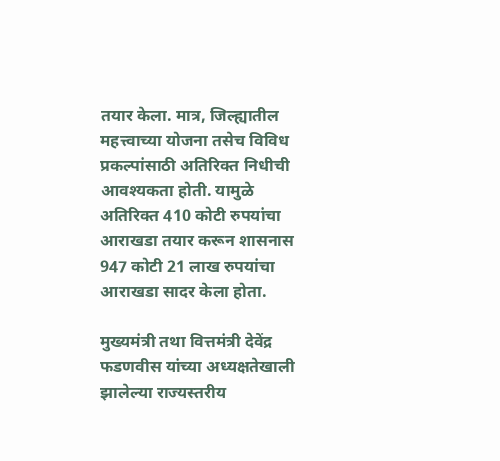तयार केला. मात्र, जिल्ह्यातील महत्त्वाच्या योजना तसेच विविध प्रकल्पांसाठी अतिरिक्त निधीची आवश्यकता होती. यामुळे अतिरिक्त 410 कोटी रुपयांचा आराखडा तयार करून शासनास 947 कोटी 21 लाख रुपयांचा आराखडा सादर केला होता.

मुख्यमंत्री तथा वित्तमंत्री देवेंद्र फडणवीस यांच्या अध्यक्षतेखाली झालेल्या राज्यस्तरीय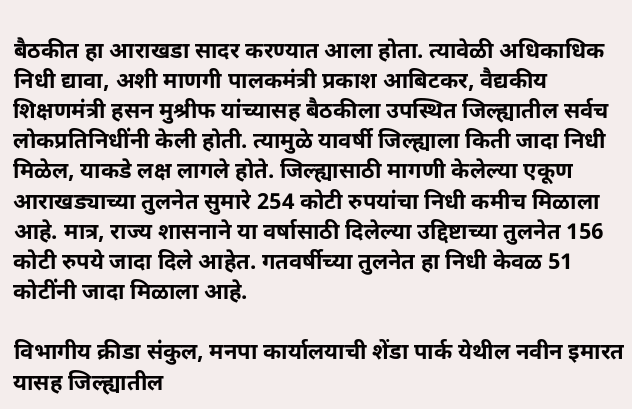बैठकीत हा आराखडा सादर करण्यात आला होता. त्यावेळी अधिकाधिक निधी द्यावा, अशी माणगी पालकमंत्री प्रकाश आबिटकर, वैद्यकीय शिक्षणमंत्री हसन मुश्रीफ यांच्यासह बैठकीला उपस्थित जिल्ह्यातील सर्वच लोकप्रतिनिधींनी केली होती. त्यामुळे यावर्षी जिल्ह्याला किती जादा निधी मिळेल, याकडे लक्ष लागले होते. जिल्ह्यासाठी मागणी केलेल्या एकूण आराखड्याच्या तुलनेत सुमारे 254 कोटी रुपयांचा निधी कमीच मिळाला आहे. मात्र, राज्य शासनाने या वर्षासाठी दिलेल्या उद्दिष्टाच्या तुलनेत 156 कोटी रुपये जादा दिले आहेत. गतवर्षीच्या तुलनेत हा निधी केवळ 51 कोटींनी जादा मिळाला आहे.

विभागीय क्रीडा संकुल, मनपा कार्यालयाची शेंडा पार्क येथील नवीन इमारत यासह जिल्ह्यातील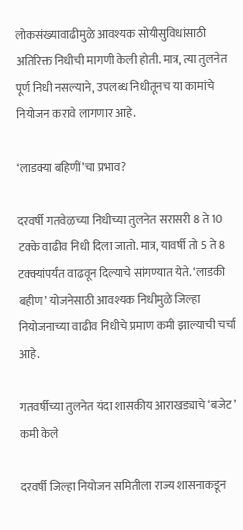लोकसंख्यावाढीमुळे आवश्यक सोयीसुविधांसाठी अतिरिक्त निधीची मागणी केली होती. मात्र, त्या तुलनेत पूर्ण निधी नसल्याने, उपलब्ध निधीतूनच या कामांचे नियोजन करावे लागणार आहे.

‘लाडक्या बहिणीं’चा प्रभाव?

दरवर्षी गतवेळच्या निधीच्या तुलनेत सरासरी 8 ते 10 टक्के वाढीव निधी दिला जातो. मात्र, यावर्षी तो 5 ते 8 टक्क्यांपर्यंत वाढवून दिल्याचे सांगण्यात येते. ‘लाडकी बहीण’ योजनेसाठी आवश्यक निधीमुळे जिल्हा नियोजनाच्या वाढीव निधीचे प्रमाण कमी झाल्याची चर्चा आहे.

गतवर्षीच्या तुलनेत यंदा शासकीय आराखड्याचे ‘बजेट’ कमी केले

दरवर्षी जिल्हा नियोजन समितीला राज्य शासनाकडून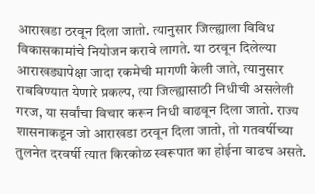आराखडा ठरवून दिला जातो. त्यानुसार जिल्ह्याला विविध विकासकामांचे नियोजन करावे लागते. या ठरवून दिलेल्या आराखड्यापेक्षा जादा रकमेची मागणी केली जाते, त्यानुसार राबविण्यात येणारे प्रकल्प, त्या जिल्ह्यासाठी निधीची असलेली गरज, या सर्वांचा विचार करून निधी वाढवून दिला जातो. राज्य शासनाकडून जो आराखडा ठरवून दिला जातो, तो गतवर्षीच्या तुलनेत दरवर्षी त्यात किरकोळ स्वरूपात का होईना वाढच असते.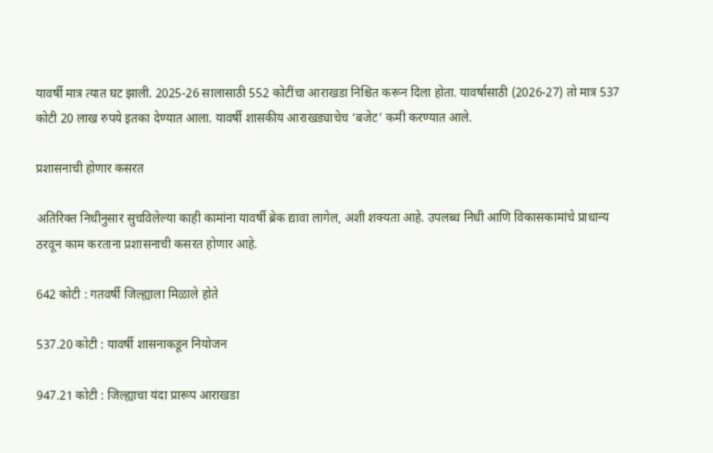यावर्षी मात्र त्यात घट झाली. 2025-26 सालासाठी 552 कोटींचा आराखडा निश्चित करून दिला होता. यावर्षासाठी (2026-27) तो मात्र 537 कोटी 20 लाख रुपये इतका देण्यात आला. यावर्षी शासकीय आराखड्याचेच ‘बजेट’ कमी करण्यात आले.

प्रशासनाची होणार कसरत

अतिरिक्त निधीनुसार सुचविलेल्या काही कामांना यावर्षी ब्रेक द्यावा लागेल, अशी शक्यता आहे. उपलब्ध निधी आणि विकासकामांचे प्राधान्य ठरवून काम करताना प्रशासनाची कसरत होणार आहे.

642 कोटी : गतवर्षी जिल्ह्याला मिळाले होते

537.20 कोटी : यावर्षी शासनाकडून नियोजन

947.21 कोटी : जिल्ह्याचा यंदा प्रारूप आराखडा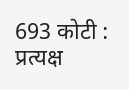693 कोटी : प्रत्यक्ष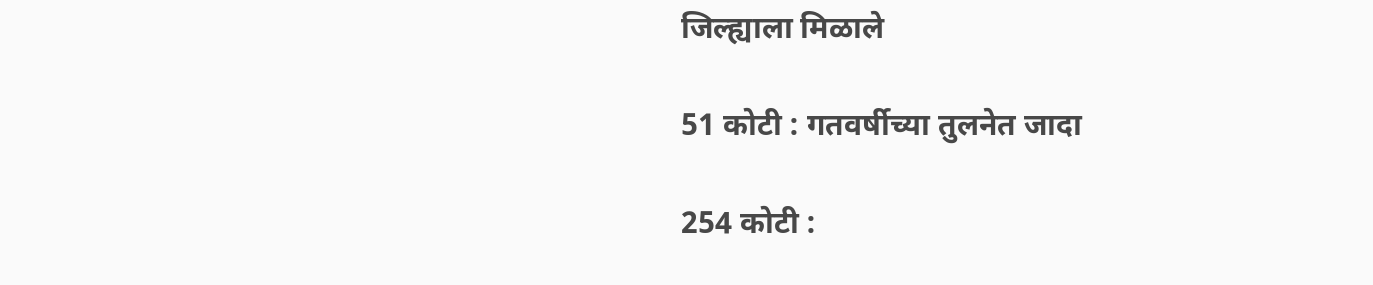जिल्ह्याला मिळाले

51 कोटी : गतवर्षीच्या तुलनेत जादा

254 कोटी :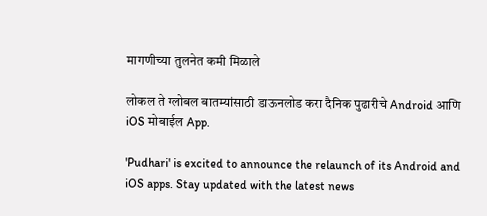मागणीच्या तुलनेत कमी मिळाले

लोकल ते ग्लोबल बातम्यांसाठी डाऊनलोड करा दैनिक पुढारीचे Android आणि iOS मोबाईल App.

'Pudhari' is excited to announce the relaunch of its Android and iOS apps. Stay updated with the latest news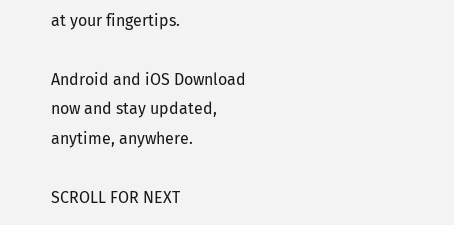at your fingertips.

Android and iOS Download now and stay updated, anytime, anywhere.

SCROLL FOR NEXT